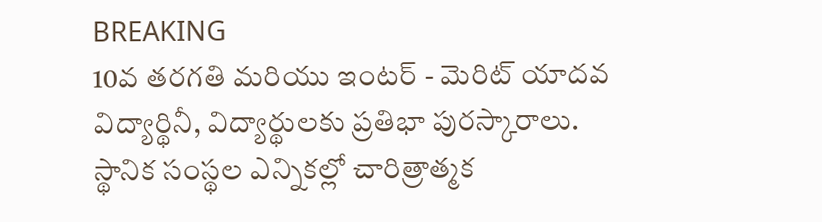BREAKING
10వ తరగతి మరియు ఇంటర్ - మెరిట్ యాదవ విద్యార్థినీ, విద్యార్థులకు ప్రతిభా పురస్కారాలు. స్థానిక సంస్థల ఎన్నికల్లో చారిత్రాత్మక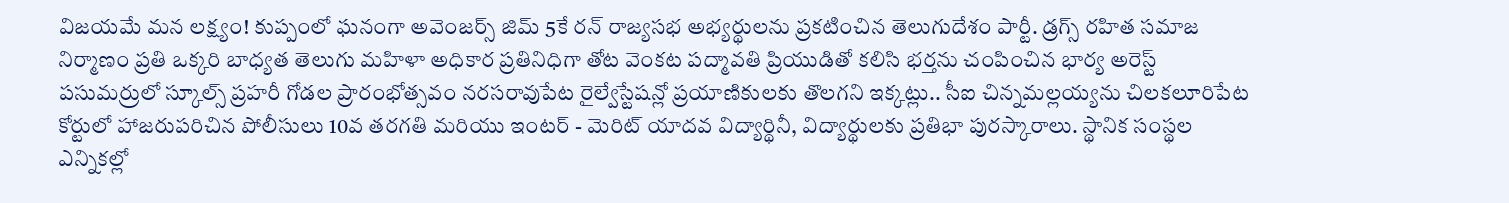విజయమే మన లక్ష్యం! కుప్పంలో ఘనంగా అవెంజర్స్ జిమ్ 5కే రన్ రాజ్యసభ అభ్యర్థులను ప్రకటించిన తెలుగుదేశం పార్టీ. డ్రగ్స్ రహిత సమాజ నిర్మాణం ప్రతి ఒక్కరి బాధ్యత తెలుగు మహిళా అధికార ప్రతినిధిగా తోట వెంకట పద్మావతి ప్రియుడితో కలిసి భర్తను చంపించిన భార్య అరెస్ట్ పసుమర్రులో స్కూల్స్ ప్రహరీ గోడల ప్రారంభోత్సవం నరసరావుపేట రైల్వేస్టేషన్లో ప్రయాణికులకు తొలగని ఇక్కట్లు.. సీఐ చిన్నమల్లయ్యను చిలకలూరిపేట కోర్టులో హాజరుపరిచిన పోలీసులు 10వ తరగతి మరియు ఇంటర్ - మెరిట్ యాదవ విద్యార్థినీ, విద్యార్థులకు ప్రతిభా పురస్కారాలు. స్థానిక సంస్థల ఎన్నికల్లో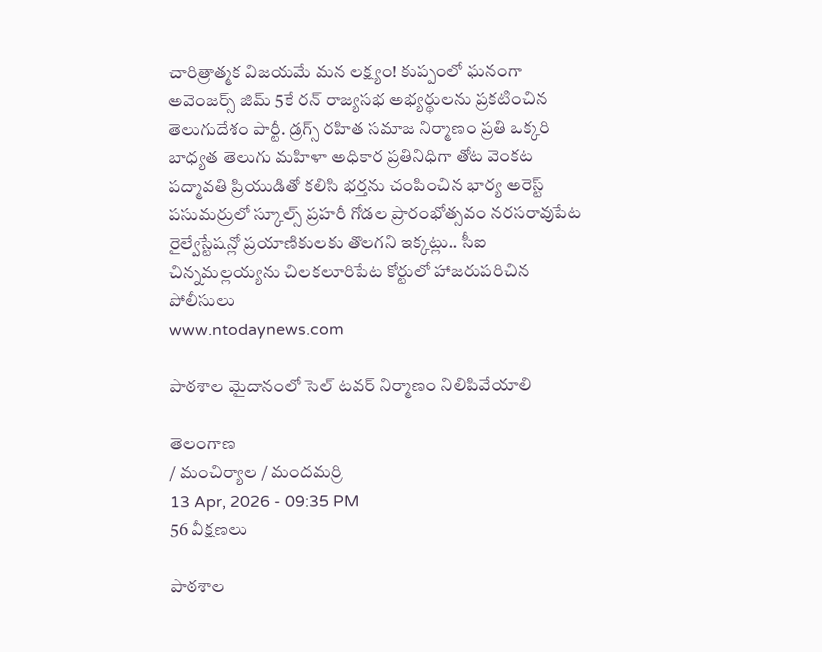చారిత్రాత్మక విజయమే మన లక్ష్యం! కుప్పంలో ఘనంగా అవెంజర్స్ జిమ్ 5కే రన్ రాజ్యసభ అభ్యర్థులను ప్రకటించిన తెలుగుదేశం పార్టీ. డ్రగ్స్ రహిత సమాజ నిర్మాణం ప్రతి ఒక్కరి బాధ్యత తెలుగు మహిళా అధికార ప్రతినిధిగా తోట వెంకట పద్మావతి ప్రియుడితో కలిసి భర్తను చంపించిన భార్య అరెస్ట్ పసుమర్రులో స్కూల్స్ ప్రహరీ గోడల ప్రారంభోత్సవం నరసరావుపేట రైల్వేస్టేషన్లో ప్రయాణికులకు తొలగని ఇక్కట్లు.. సీఐ చిన్నమల్లయ్యను చిలకలూరిపేట కోర్టులో హాజరుపరిచిన పోలీసులు
www.ntodaynews.com

పాఠశాల మైదానంలో సెల్ టవర్ నిర్మాణం నిలిపివేయాలి

తెలంగాణ
/ మంచిర్యాల / మందమర్రి
13 Apr, 2026 - 09:35 PM
56 వీక్షణలు

పాఠశాల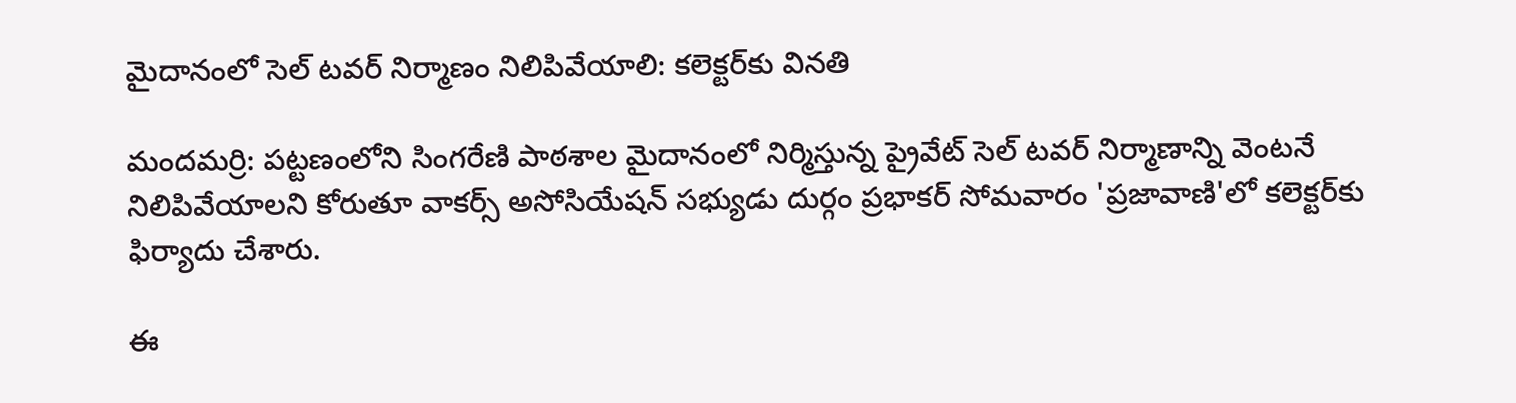మైదానంలో సెల్ టవర్ నిర్మాణం నిలిపివేయాలి: కలెక్టర్‌కు వినతి

మందమర్రి: పట్టణంలోని సింగరేణి పాఠశాల మైదానంలో నిర్మిస్తున్న ప్రైవేట్ సెల్ టవర్ నిర్మాణాన్ని వెంటనే నిలిపివేయాలని కోరుతూ వాకర్స్ అసోసియేషన్ సభ్యుడు దుర్గం ప్రభాకర్ సోమవారం 'ప్రజావాణి'లో కలెక్టర్‌కు ఫిర్యాదు చేశారు.

ఈ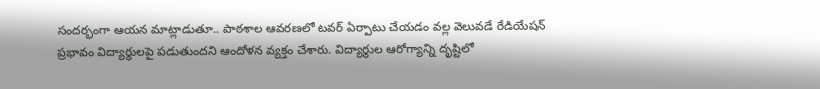సందర్భంగా ఆయన మాట్లాడుతూ.. పాఠశాల ఆవరణలో టవర్ ఏర్పాటు చేయడం వల్ల వెలువడే రేడియేషన్ ప్రభావం విద్యార్థులపై పడుతుందని ఆందోళన వ్యక్తం చేశారు. విద్యార్థుల ఆరోగ్యాన్ని దృష్టిలో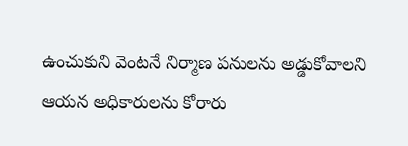ఉంచుకుని వెంటనే నిర్మాణ పనులను అడ్డుకోవాలని ఆయన అధికారులను కోరారు